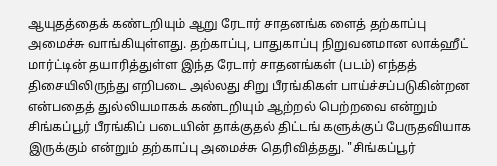ஆயுதத்தைக் கண்டறியும் ஆறு ரேடார் சாதனங்க ளைத் தற்காப்பு அமைச்சு வாங்கியுள்ளது. தற்காப்பு, பாதுகாப்பு நிறுவனமான லாக்ஹீட் மார்ட்டின் தயாரித்துள்ள இந்த ரேடார் சாதனங்கள் (படம்) எந்தத் திசையிலிருந்து எறிபடை அல்லது சிறு பீரங்கிகள் பாய்ச்சப்படுகின்றன என்பதைத் துல்லியமாகக் கண்டறியும் ஆற்றல் பெற்றவை என்றும் சிங்கப்பூர் பீரங்கிப் படையின் தாக்குதல் திட்டங் களுக்குப் பேருதவியாக இருக்கும் என்றும் தற்காப்பு அமைச்சு தெரிவித்தது. "சிங்கப்பூர்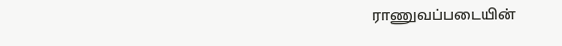ராணுவப்படையின்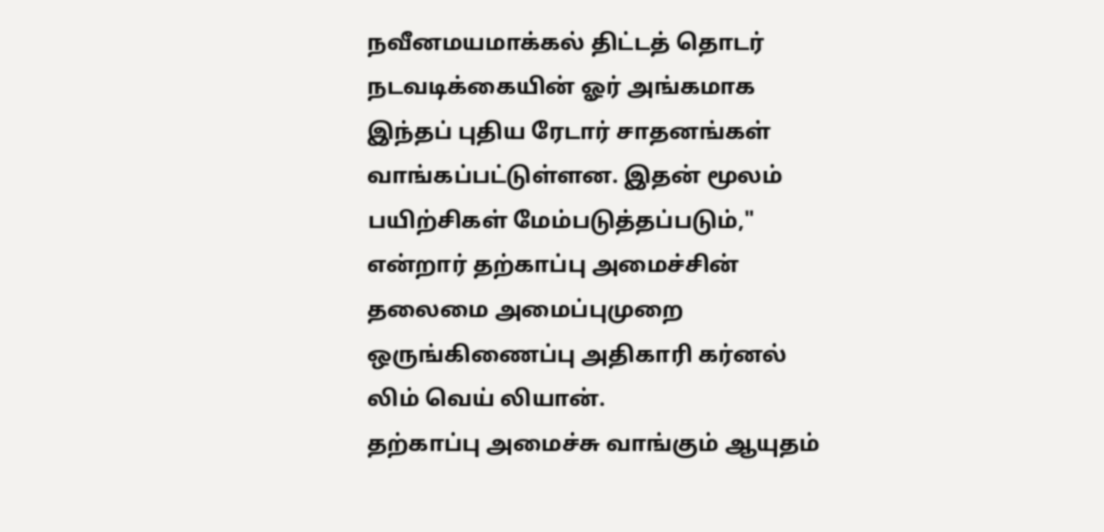நவீனமயமாக்கல் திட்டத் தொடர் நடவடிக்கையின் ஓர் அங்கமாக இந்தப் புதிய ரேடார் சாதனங்கள் வாங்கப்பட்டுள்ளன. இதன் மூலம் பயிற்சிகள் மேம்படுத்தப்படும்," என்றார் தற்காப்பு அமைச்சின் தலைமை அமைப்புமுறை ஒருங்கிணைப்பு அதிகாரி கர்னல் லிம் வெய் லியான்.
தற்காப்பு அமைச்சு வாங்கும் ஆயுதம்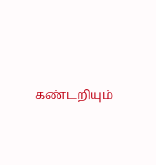கண்டறியும்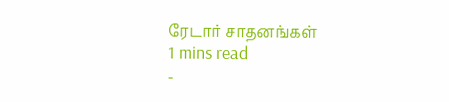ரேடார் சாதனங்கள்
1 mins read
-